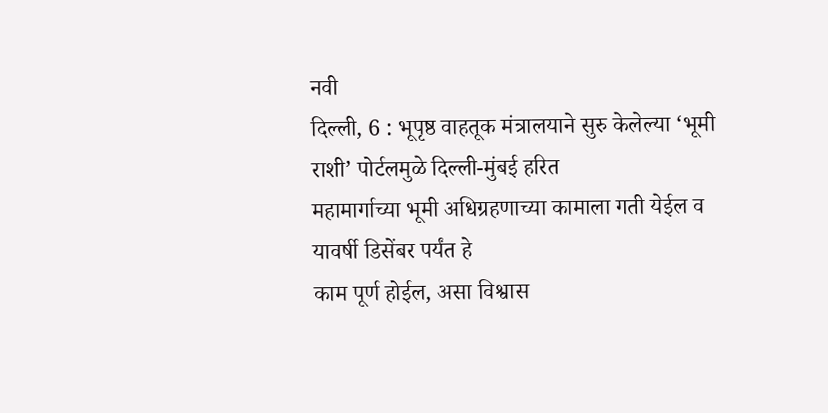नवी
दिल्ली, 6 : भूपृष्ठ वाहतूक मंत्रालयाने सुरु केलेल्या ‘भूमी राशी’ पोर्टलमुळे दिल्ली-मुंबई हरित
महामार्गाच्या भूमी अधिग्रहणाच्या कामाला गती येईल व यावर्षी डिसेंबर पर्यंत हे
काम पूर्ण होईल, असा विश्वास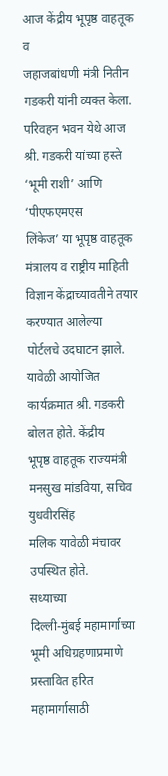आज केंद्रीय भूपृष्ठ वाहतूक व
जहाजबांधणी मंत्री नितीन गडकरी यांनी व्यक्त केला.
परिवहन भवन येथे आज श्री. गडकरी यांच्या हस्ते
‘भूमी राशी’ आणि ‘पीएफएमएस
लिंकेज’ या भूपृष्ठ वाहतूक मंत्रालय व राष्ट्रीय माहिती विज्ञान केंद्राच्यावतीने तयार करण्यात आलेल्या
पोर्टलचे उदघाटन झाले. यावेळी आयोजित कार्यक्रमात श्री. गडकरी बोलत होते. केंद्रीय
भूपृष्ठ वाहतूक राज्यमंत्री मनसुख मांडविया, सचिव युधवीरसिंह
मलिक यावेळी मंचावर उपस्थित होते.
सध्याच्या
दिल्ली-मुंबई महामार्गाच्या भूमी अधिग्रहणाप्रमाणे प्रस्तावित हरित महामार्गासाठी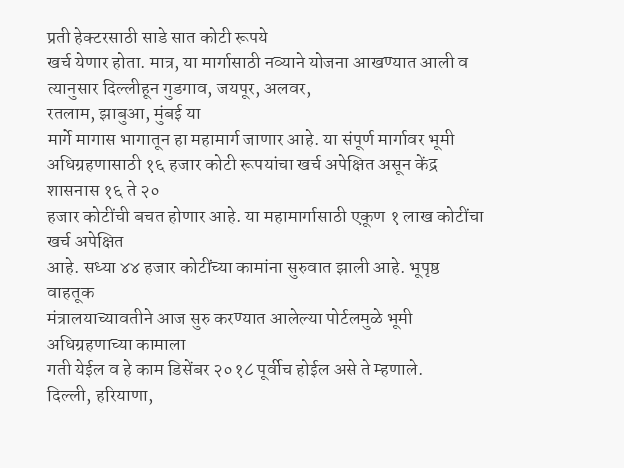प्रती हेक्टरसाठी साडे सात कोटी रूपये
खर्च येणार होता. मात्र, या मार्गासाठी नव्याने योजना आखण्यात आली व
त्यानुसार दिल्लीहून गुडगाव, जयपूर, अलवर,
रतलाम, झाबुआ, मुंबई या
मार्गे मागास भागातून हा महामार्ग जाणार आहे. या संपूर्ण मार्गावर भूमी
अधिग्रहणासाठी १६ हजार कोटी रूपयांचा खर्च अपेक्षित असून केंद्र शासनास १६ ते २०
हजार कोटींची बचत होणार आहे. या महामार्गासाठी एकूण १ लाख कोटींचा खर्च अपेक्षित
आहे. सध्या ४४ हजार कोटींच्या कामांना सुरुवात झाली आहे. भूपृष्ठ वाहतूक
मंत्रालयाच्यावतीने आज सुरु करण्यात आलेल्या पोर्टलमुळे भूमी अधिग्रहणाच्या कामाला
गती येईल व हे काम डिसेंबर २०१८ पूर्वीच होईल असे ते म्हणाले.
दिल्ली, हरियाणा,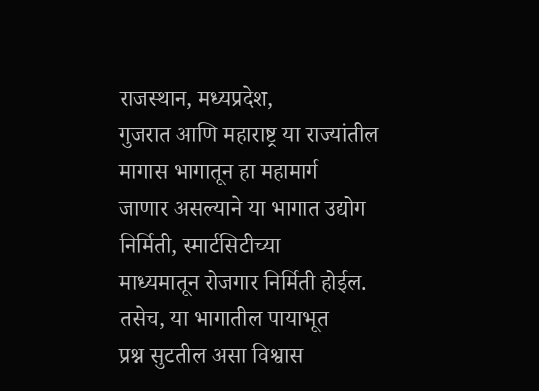राजस्थान, मध्यप्रदेश,
गुजरात आणि महाराष्ट्र या राज्यांतील मागास भागातून हा महामार्ग
जाणार असल्याने या भागात उद्योग निर्मिती, स्मार्टसिटीच्या
माध्यमातून रोजगार निर्मिती होईल. तसेच, या भागातील पायाभूत
प्रश्न सुटतील असा विश्वास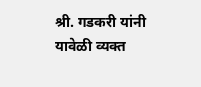श्री. गडकरी यांनी यावेळी व्यक्त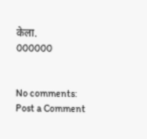केला.
000000


No comments:
Post a Comment